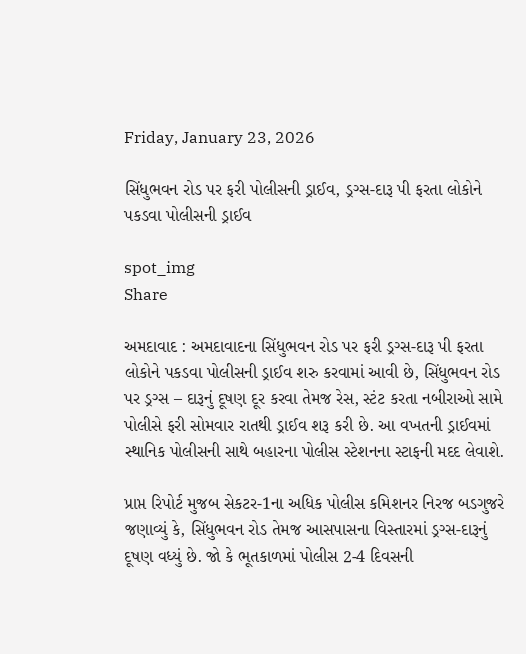Friday, January 23, 2026

સિંધુભવન રોડ પર ફરી પોલીસની ડ્રાઈવ, ડ્રગ્સ-દારૂ પી ફરતા લોકોને પકડવા પોલીસની ડ્રાઈવ

spot_img
Share

અમદાવાદ : અમદાવાદના સિંધુભવન રોડ પર ફરી ડ્રગ્સ-દારૂ પી ફરતા લોકોને પકડવા પોલીસની ડ્રાઈવ શરુ કરવામાં આવી છે, સિંધુભવન રોડ પર ડ્રગ્સ – દારૂનું દૂષણ દૂર કરવા તેમજ રેસ, સ્ટંટ કરતા નબીરાઓ સામે પોલીસે ફરી સોમવાર રાતથી ડ્રાઈવ શરૂ કરી છે. આ વખતની ડ્રાઈવમાં સ્થાનિક પોલીસની સાથે બહારના પોલીસ સ્ટેશનના સ્ટાફની મદદ લેવાશે.

પ્રાપ્ત રિપોર્ટ મુજબ સેકટર-1ના અધિક પોલીસ કમિશનર નિરજ બડગુજરે જણાવ્યું કે, સિંધુભવન રોડ તેમજ આસપાસના વિસ્તારમાં ડ્રગ્સ-દારૂનું દૂષણ વધ્યું છે. જો કે ભૂતકાળમાં પોલીસ 2-4 દિવસની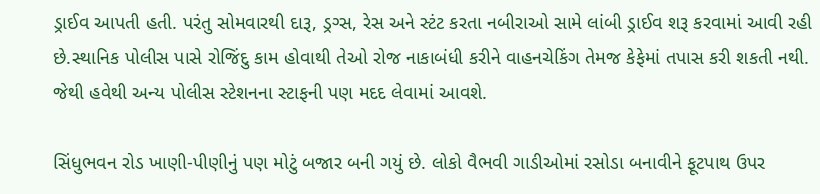ડ્રાઈવ આપતી હતી. પરંતુ સોમવારથી દારૂ, ડ્રગ્સ, રેસ અને સ્ટંટ કરતા નબીરાઓ સામે લાંબી ડ્રાઈવ શરૂ કરવામાં આવી રહી છે.સ્થાનિક પોલીસ પાસે રોજિંદુ કામ હોવાથી તેઓ રોજ નાકાબંધી કરીને વાહનચેકિંગ તેમજ કેફેમાં તપાસ કરી શકતી નથી. જેથી હવેથી અન્ય પોલીસ સ્ટેશનના સ્ટાફની પણ મદદ લેવામાં આવશે.

સિંધુભવન રોડ ખાણી-પીણીનું પણ મોટું બજાર બની ગયું છે. લોકો વૈભવી ગાડીઓમાં રસોડા બનાવીને ફૂટપાથ ઉપર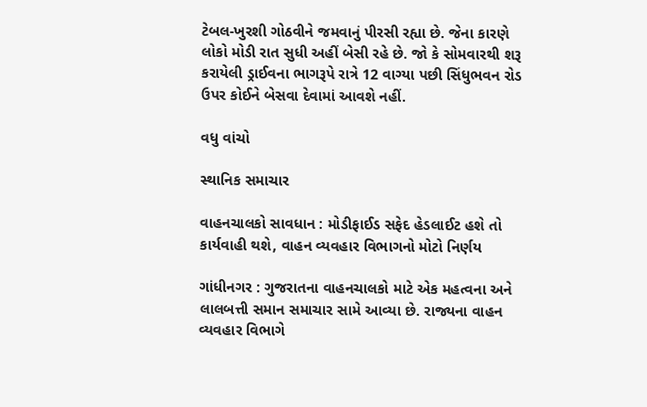ટેબલ-ખુરશી ગોઠવીને જમવાનું પીરસી રહ્યા છે. જેના કારણે લોકો મોડી રાત સુધી અહીં બેસી રહે છે. જો કે સોમવારથી શરૂ કરાયેલી ડ્રાઈવના ભાગરૂપે રાત્રે 12 વાગ્યા પછી સિંધુભવન રોડ ઉપર કોઈને બેસવા દેવામાં આવશે નહીં.

વધુ વાંચો

સ્થાનિક સમાચાર

વાહનચાલકો સાવધાન : મોડીફાઈડ સફેદ હેડલાઈટ હશે તો કાર્યવાહી થશે, વાહન વ્યવહાર વિભાગનો મોટો નિર્ણય

ગાંધીનગર : ગુજરાતના વાહનચાલકો માટે એક મહત્વના અને લાલબત્તી સમાન સમાચાર સામે આવ્યા છે. રાજ્યના વાહન વ્યવહાર વિભાગે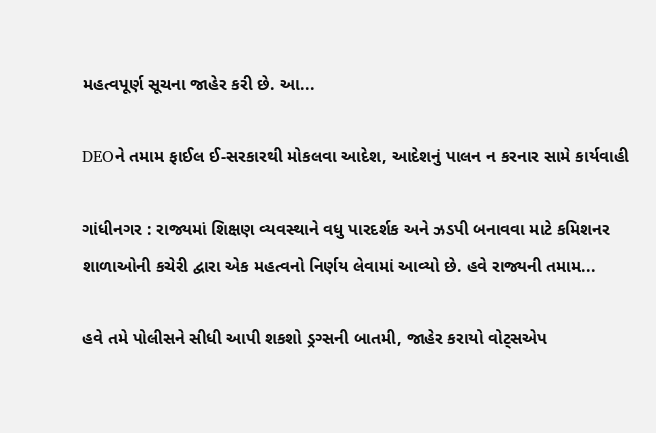મહત્વપૂર્ણ સૂચના જાહેર કરી છે. આ...

DEOને તમામ ફાઈલ ઈ-સરકારથી મોકલવા આદેશ, આદેશનું પાલન ન કરનાર સામે કાર્યવાહી

ગાંધીનગર : રાજ્યમાં શિક્ષણ વ્યવસ્થાને વધુ પારદર્શક અને ઝડપી બનાવવા માટે કમિશનર શાળાઓની કચેરી દ્વારા એક મહત્વનો નિર્ણય લેવામાં આવ્યો છે. હવે રાજ્યની તમામ...

હવે તમે પોલીસને સીધી આપી શકશો ડ્રગ્સની બાતમી, જાહેર કરાયો વોટ્સએપ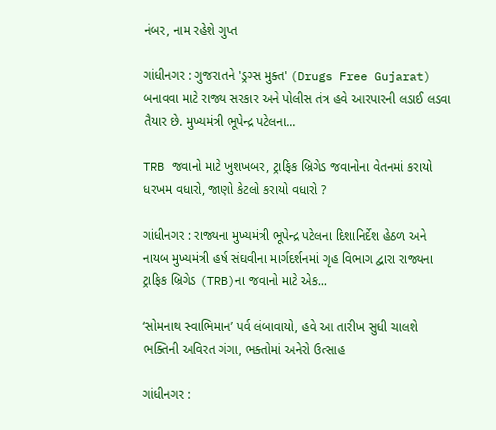નંબર, નામ રહેશે ગુપ્ત

ગાંધીનગર : ગુજરાતને 'ડ્રગ્સ મુક્ત' (Drugs Free Gujarat) બનાવવા માટે રાજ્ય સરકાર અને પોલીસ તંત્ર હવે આરપારની લડાઈ લડવા તૈયાર છે. મુખ્યમંત્રી ભૂપેન્દ્ર પટેલના...

TRB જવાનો માટે ખુશખબર, ટ્રાફિક બ્રિગેડ જવાનોના વેતનમાં કરાયો ધરખમ વધારો, જાણો કેટલો કરાયો વધારો ?

ગાંધીનગર : રાજ્યના મુખ્યમંત્રી ભૂપેન્દ્ર પટેલના દિશાનિર્દેશ હેઠળ અને નાયબ મુખ્યમંત્રી હર્ષ સંઘવીના માર્ગદર્શનમાં ગૃહ વિભાગ દ્વારા રાજ્યના ટ્રાફિક બ્રિગેડ (TRB)ના જવાનો માટે એક...

‘સોમનાથ સ્વાભિમાન’ પર્વ લંબાવાયો, હવે આ તારીખ સુધી ચાલશે ભક્તિની અવિરત ગંગા, ભક્તોમાં અનેરો ઉત્સાહ

ગાંધીનગર :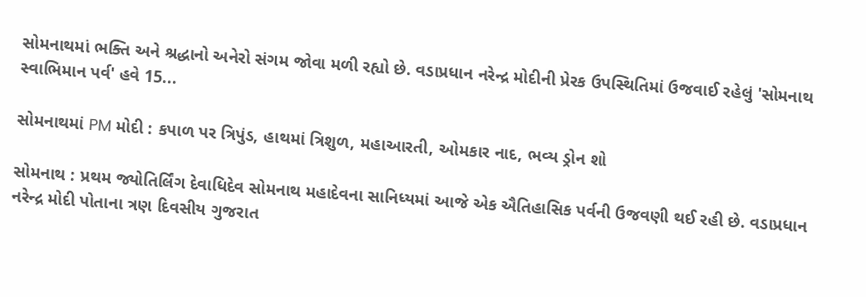સોમનાથમાં ભક્તિ અને શ્રદ્ધાનો અનેરો સંગમ જોવા મળી રહ્યો છે. વડાપ્રધાન નરેન્દ્ર મોદીની પ્રેરક ઉપસ્થિતિમાં ઉજવાઈ રહેલું 'સોમનાથ સ્વાભિમાન પર્વ' હવે 15...

સોમનાથમાં PM મોદી : કપાળ પર ત્રિપુંડ, હાથમાં ત્રિશુળ, મહાઆરતી, ઓમકાર નાદ, ભવ્ય ડ્રોન શો

સોમનાથ : પ્રથમ જ્યોતિર્લિંગ દેવાધિદેવ સોમનાથ મહાદેવના સાનિધ્યમાં આજે એક ઐતિહાસિક પર્વની ઉજવણી થઈ રહી છે. વડાપ્રધાન નરેન્દ્ર મોદી પોતાના ત્રણ દિવસીય ગુજરાત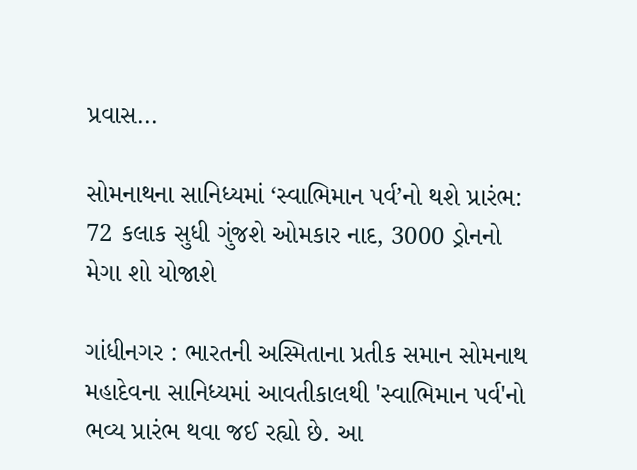પ્રવાસ...

સોમનાથના સાનિધ્યમાં ‘સ્વાભિમાન પર્વ’નો થશે પ્રારંભ: 72 કલાક સુધી ગુંજશે ઓમકાર નાદ, 3000 ડ્રોનનો મેગા શો યોજાશે

ગાંધીનગર : ભારતની અસ્મિતાના પ્રતીક સમાન સોમનાથ મહાદેવના સાનિધ્યમાં આવતીકાલથી 'સ્વાભિમાન પર્વ'નો ભવ્ય પ્રારંભ થવા જઈ રહ્યો છે. આ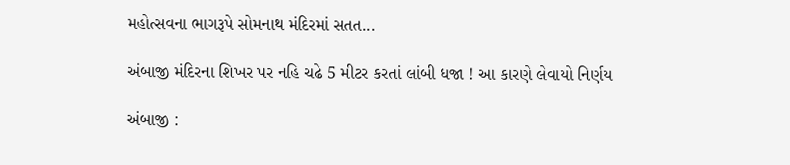મહોત્સવના ભાગરૂપે સોમનાથ મંદિરમાં સતત...

અંબાજી મંદિરના શિખર પર નહિ ચઢે 5 મીટર કરતાં લાંબી ધજા ! આ કારણે લેવાયો નિર્ણય

અંબાજી :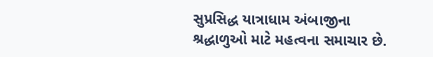સુપ્રસિદ્ધ યાત્રાધામ અંબાજીના શ્રદ્ધાળુઓ માટે મહત્વના સમાચાર છે.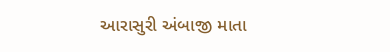આરાસુરી અંબાજી માતા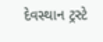દેવસ્થાન ટ્રસ્ટે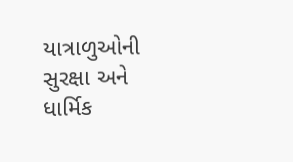યાત્રાળુઓની સુરક્ષા અને ધાર્મિક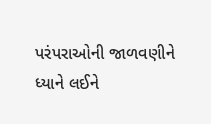પરંપરાઓની જાળવણીને ધ્યાને લઈને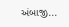અંબાજી...